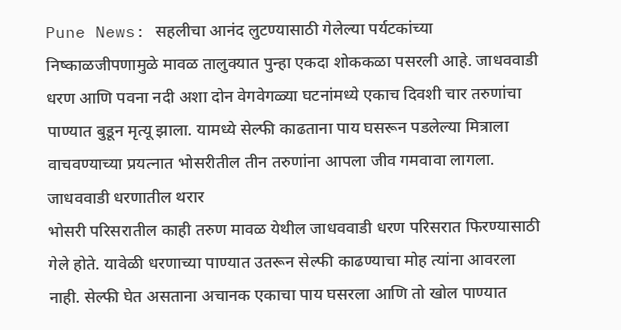Pune News: सहलीचा आनंद लुटण्यासाठी गेलेल्या पर्यटकांच्या निष्काळजीपणामुळे मावळ तालुक्यात पुन्हा एकदा शोककळा पसरली आहे. जाधववाडी धरण आणि पवना नदी अशा दोन वेगवेगळ्या घटनांमध्ये एकाच दिवशी चार तरुणांचा पाण्यात बुडून मृत्यू झाला. यामध्ये सेल्फी काढताना पाय घसरून पडलेल्या मित्राला वाचवण्याच्या प्रयत्नात भोसरीतील तीन तरुणांना आपला जीव गमवावा लागला.
जाधववाडी धरणातील थरार
भोसरी परिसरातील काही तरुण मावळ येथील जाधववाडी धरण परिसरात फिरण्यासाठी गेले होते. यावेळी धरणाच्या पाण्यात उतरून सेल्फी काढण्याचा मोह त्यांना आवरला नाही. सेल्फी घेत असताना अचानक एकाचा पाय घसरला आणि तो खोल पाण्यात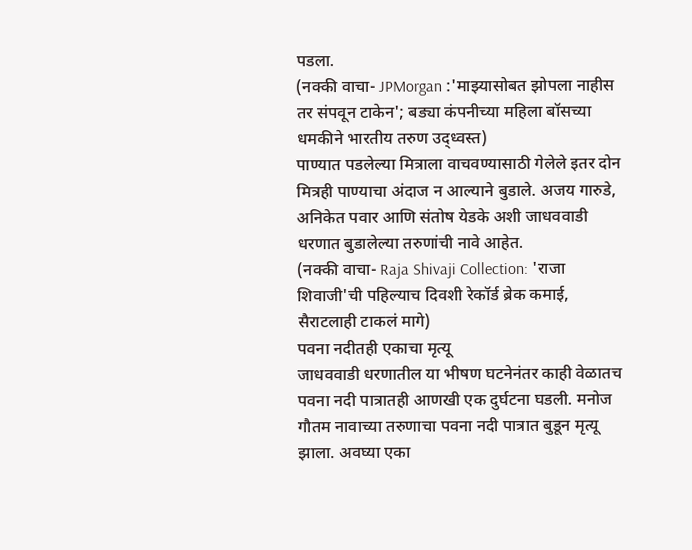पडला.
(नक्की वाचा- JPMorgan :'माझ्यासोबत झोपला नाहीस तर संपवून टाकेन'; बड्या कंपनीच्या महिला बॉसच्या धमकीने भारतीय तरुण उद्ध्वस्त)
पाण्यात पडलेल्या मित्राला वाचवण्यासाठी गेलेले इतर दोन मित्रही पाण्याचा अंदाज न आल्याने बुडाले. अजय गारुडे, अनिकेत पवार आणि संतोष येडके अशी जाधववाडी धरणात बुडालेल्या तरुणांची नावे आहेत.
(नक्की वाचा- Raja Shivaji Collection: 'राजा शिवाजी'ची पहिल्याच दिवशी रेकॉर्ड ब्रेक कमाई, सैराटलाही टाकलं मागे)
पवना नदीतही एकाचा मृत्यू
जाधववाडी धरणातील या भीषण घटनेनंतर काही वेळातच पवना नदी पात्रातही आणखी एक दुर्घटना घडली. मनोज गौतम नावाच्या तरुणाचा पवना नदी पात्रात बुडून मृत्यू झाला. अवघ्या एका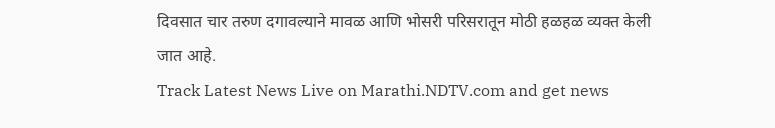दिवसात चार तरुण दगावल्याने मावळ आणि भोसरी परिसरातून मोठी हळहळ व्यक्त केली जात आहे.
Track Latest News Live on Marathi.NDTV.com and get news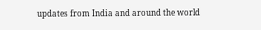updates from India and around the world